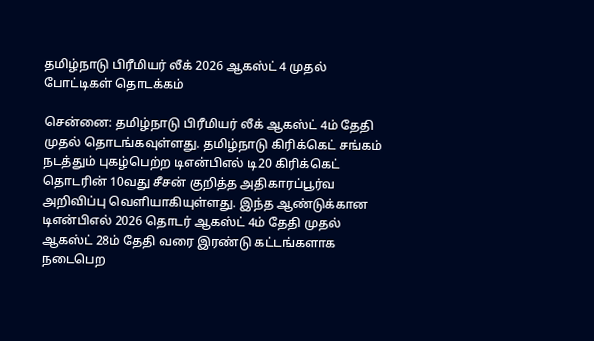தமிழ்நாடு பிரீமியர் லீக் 2026 ஆகஸ்ட் 4 முதல் போட்டிகள் தொடக்கம்

சென்னை: தமிழ்நாடு பிரீமியர் லீக் ஆகஸ்ட் 4ம் தேதி முதல் தொடங்கவுள்ளது. தமிழ்நாடு கிரிக்கெட் சங்கம் நடத்தும் புகழ்பெற்ற டிஎன்பிஎல் டி20 கிரிக்கெட் தொடரின் 10வது சீசன் குறித்த அதிகாரப்பூர்வ அறிவிப்பு வெளியாகியுள்ளது. இந்த ஆண்டுக்கான டிஎன்பிஎல் 2026 தொடர் ஆகஸ்ட் 4ம் தேதி முதல் ஆகஸ்ட் 28ம் தேதி வரை இரண்டு கட்டங்களாக நடைபெற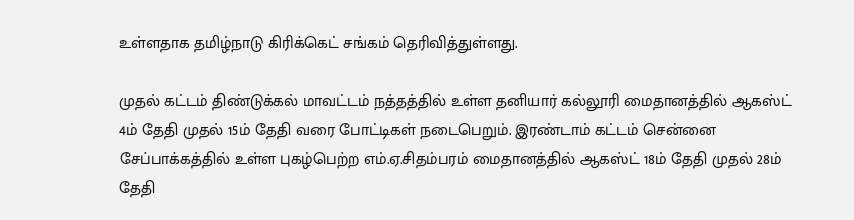உள்ளதாக தமிழ்நாடு கிரிக்கெட் சங்கம் தெரிவித்துள்ளது.

முதல் கட்டம் திண்டுக்கல் மாவட்டம் நத்தத்தில் உள்ள தனியார் கல்லூரி மைதானத்தில் ஆகஸ்ட் 4ம் தேதி முதல் 15ம் தேதி வரை போட்டிகள் நடைபெறும். இரண்டாம் கட்டம் சென்னை சேப்பாக்கத்தில் உள்ள புகழ்பெற்ற எம்.ஏ.சிதம்பரம் மைதானத்தில் ஆகஸ்ட் 18ம் தேதி முதல் 28ம் தேதி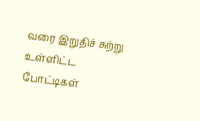வரை இறுதிச் சுற்று உள்ளிட்ட போட்டிகள்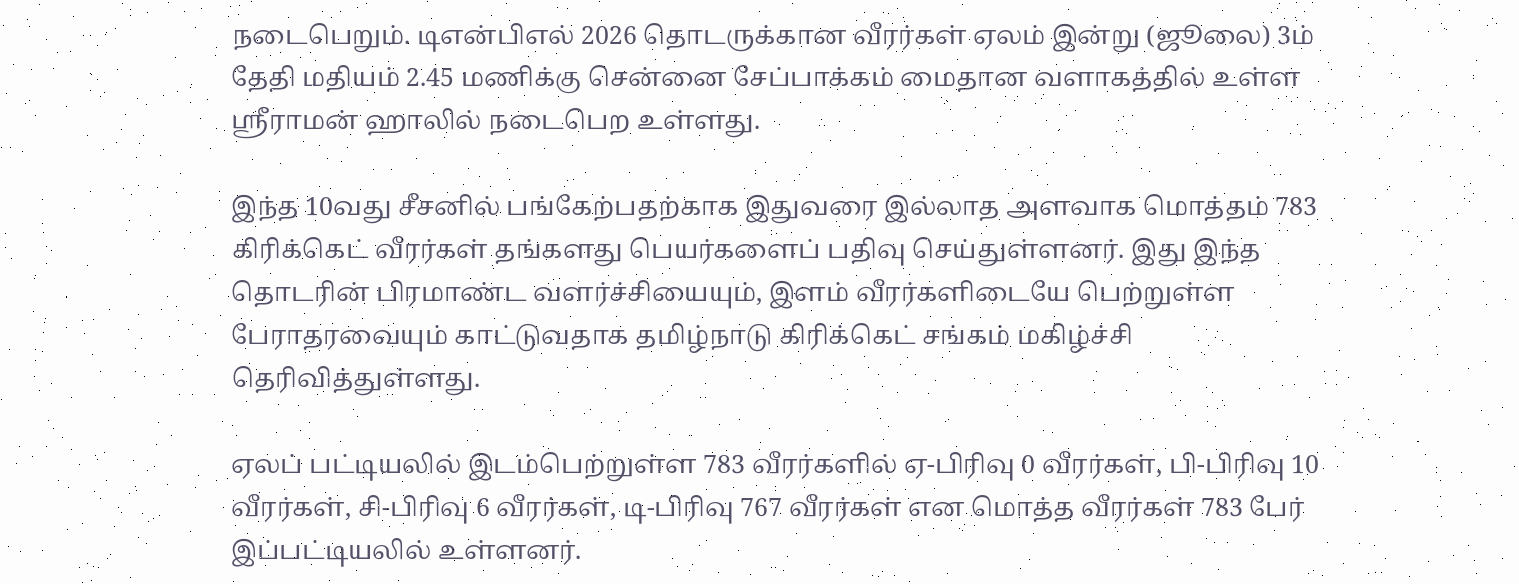நடைபெறும். டிஎன்பிஎல் 2026 தொடருக்கான வீரர்கள் ஏலம் இன்று (ஜூலை) 3ம் தேதி மதியம் 2.45 மணிக்கு சென்னை சேப்பாக்கம் மைதான வளாகத்தில் உள்ள ஸ்ரீராமன் ஹாலில் நடைபெற உள்ளது.

இந்த 10வது சீசனில் பங்கேற்பதற்காக இதுவரை இல்லாத அளவாக மொத்தம் 783 கிரிக்கெட் வீரர்கள் தங்களது பெயர்களைப் பதிவு செய்துள்ளனர். இது இந்த தொடரின் பிரமாண்ட வளர்ச்சியையும், இளம் வீரர்களிடையே பெற்றுள்ள பேராதரவையும் காட்டுவதாக தமிழ்நாடு கிரிக்கெட் சங்கம் மகிழ்ச்சி தெரிவித்துள்ளது.

ஏலப் பட்டியலில் இடம்பெற்றுள்ள 783 வீரர்களில் ஏ-பிரிவு 0 வீரர்கள், பி-பிரிவு 10 வீரர்கள், சி-பிரிவு 6 வீரர்கள், டி-பிரிவு 767 வீரர்கள் என மொத்த வீரர்கள் 783 பேர் இப்பட்டியலில் உள்ளனர்.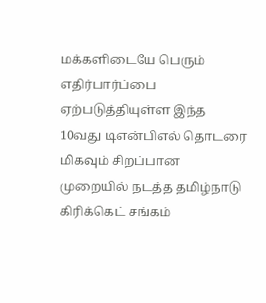மக்களிடையே பெரும் எதிர்பார்ப்பை ஏற்படுத்தியுள்ள இந்த 10வது டிஎன்பிஎல் தொடரை மிகவும் சிறப்பான முறையில் நடத்த தமிழ்நாடு கிரிக்கெட் சங்கம்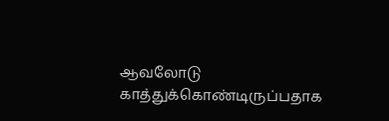ஆவலோடு காத்துக்கொண்டிருப்பதாக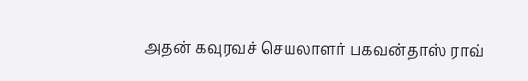அதன் கவுரவச் செயலாளர் பகவன்தாஸ் ராவ்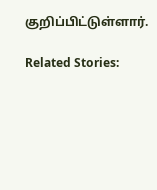குறிப்பிட்டுள்ளார்.

Related Stories: